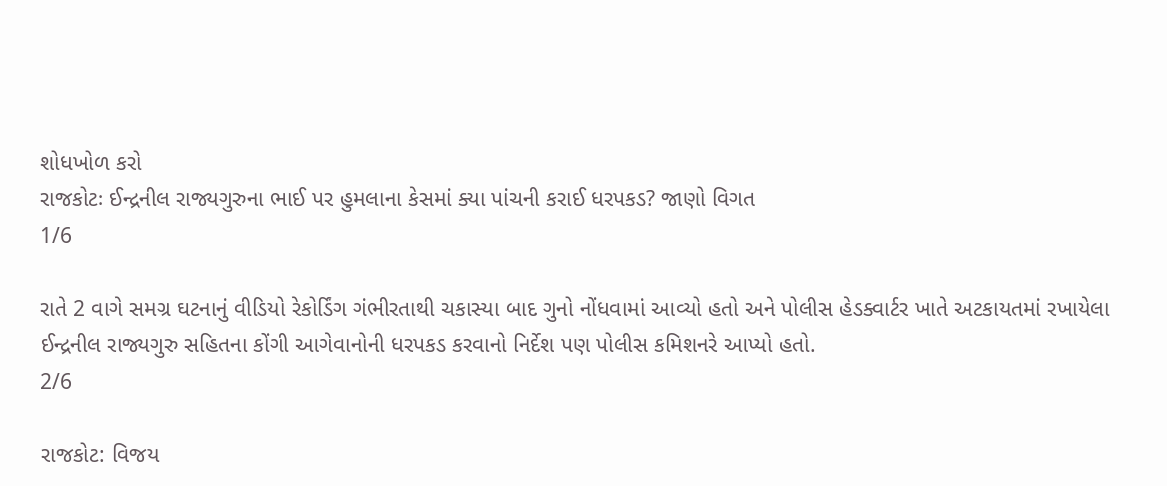શોધખોળ કરો
રાજકોટઃ ઈન્દ્રનીલ રાજ્યગુરુના ભાઈ પર હુમલાના કેસમાં ક્યા પાંચની કરાઈ ધરપકડ? જાણો વિગત
1/6

રાતે 2 વાગે સમગ્ર ઘટનાનું વીડિયો રેકોર્ડિંગ ગંભીરતાથી ચકાસ્યા બાદ ગુનો નોંધવામાં આવ્યો હતો અને પોલીસ હેડક્વાર્ટર ખાતે અટકાયતમાં રખાયેલા ઈન્દ્રનીલ રાજ્યગુરુ સહિતના કોંગી આગેવાનોની ધરપકડ કરવાનો નિર્દેશ પણ પોલીસ કમિશનરે આપ્યો હતો.
2/6

રાજકોટ: વિજય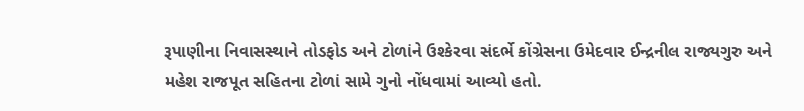રૂપાણીના નિવાસસ્થાને તોડફોડ અને ટોળાંને ઉશ્કેરવા સંદર્ભે કોંગ્રેસના ઉમેદવાર ઈન્દ્રનીલ રાજ્યગુરુ અને મહેશ રાજપૂત સહિતના ટોળાં સામે ગુનો નોંધવામાં આવ્યો હતો.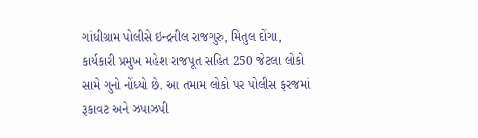ગાંધીગ્રામ પોલીસે ઇન્દ્રનીલ રાજગુરુ, મિતુલ દોંગા, કાર્યકારી પ્રમુખ મહેશ રાજપૂત સહિત 250 જેટલા લોકો સામે ગુનો નોંધ્યો છે. આ તમામ લોકો પર પોલીસ ફરજમાં રૂકાવટ અને ઝપાઝપી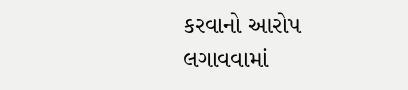કરવાનો આરોપ લગાવવામાં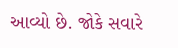આવ્યો છે. જોકે સવારે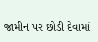જામીન પર છોડી દેવામાં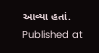આવ્યા હતાં.
Published at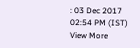: 03 Dec 2017 02:54 PM (IST)
View More